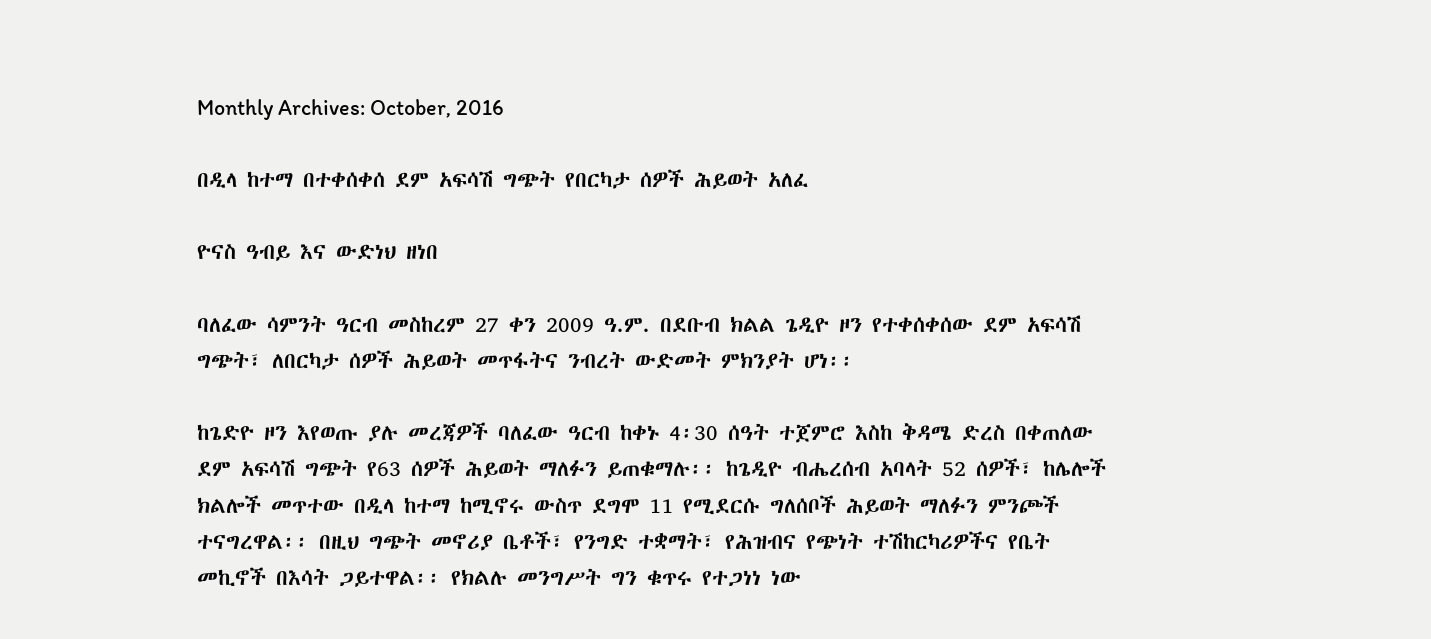Monthly Archives: October, 2016

በዲላ ከተማ በተቀሰቀሰ ደም አፍሳሽ ግጭት የበርካታ ሰዎች ሕይወት አለፈ

ዮናስ ዓብይ እና ውድነህ ዘነበ

ባለፈው ሳምንት ዓርብ መስከረም 27 ቀን 2009 ዓ.ም. በደቡብ ክልል ጌዲዮ ዞን የተቀሰቀሰው ደም አፍሳሽ ግጭት፣ ለበርካታ ሰዎች ሕይወት መጥፋትና ንብረት ውድመት ምክንያት ሆነ፡፡

ከጌድዮ ዞን እየወጡ ያሉ መረጃዎች ባለፈው ዓርብ ከቀኑ 4፡30 ሰዓት ተጀምሮ እስከ ቅዳሜ ድረስ በቀጠለው ደም አፍሳሽ ግጭት የ63 ሰዎች ሕይወት ማለፉን ይጠቁማሉ፡፡ ከጌዲዮ ብሔረሰብ አባላት 52 ሰዎች፣ ከሌሎች ክልሎች መጥተው በዲላ ከተማ ከሚኖሩ ውስጥ ደግሞ 11 የሚደርሱ ግለሰቦች ሕይወት ማለፉን ምንጮች ተናግረዋል፡፡ በዚህ ግጭት መኖሪያ ቤቶች፣ የንግድ ተቋማት፣ የሕዝብና የጭነት ተሽከርካሪዎችና የቤት መኪኖች በእሳት ጋይተዋል፡፡ የክልሉ መንግሥት ግን ቁጥሩ የተጋነነ ነው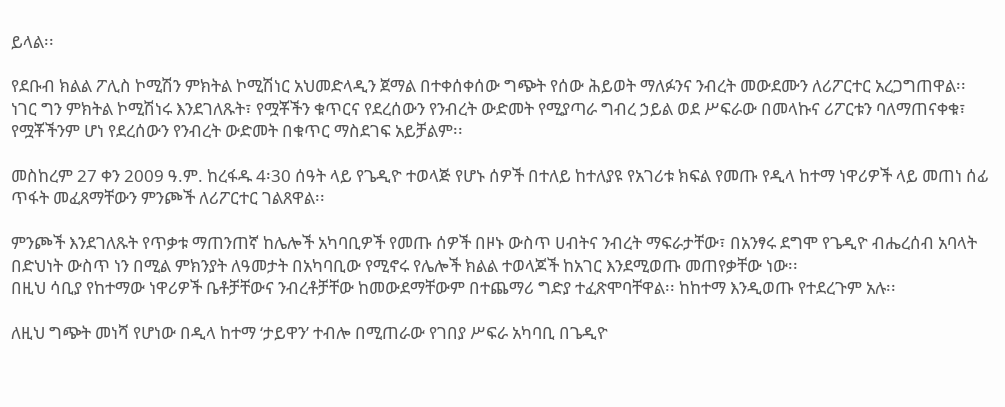ይላል፡፡

የደቡብ ክልል ፖሊስ ኮሚሽን ምክትል ኮሚሽነር አህመድላዲን ጀማል በተቀሰቀሰው ግጭት የሰው ሕይወት ማለፉንና ንብረት መውደሙን ለሪፖርተር አረጋግጠዋል፡፡
ነገር ግን ምክትል ኮሚሽነሩ እንደገለጹት፣ የሟቾችን ቁጥርና የደረሰውን የንብረት ውድመት የሚያጣራ ግብረ ኃይል ወደ ሥፍራው በመላኩና ሪፖርቱን ባለማጠናቀቁ፣ የሟቾችንም ሆነ የደረሰውን የንብረት ውድመት በቁጥር ማስደገፍ አይቻልም፡፡

መስከረም 27 ቀን 2009 ዓ.ም. ከረፋዱ 4፡30 ሰዓት ላይ የጌዲዮ ተወላጅ የሆኑ ሰዎች በተለይ ከተለያዩ የአገሪቱ ክፍል የመጡ የዲላ ከተማ ነዋሪዎች ላይ መጠነ ሰፊ ጥፋት መፈጸማቸውን ምንጮች ለሪፖርተር ገልጸዋል፡፡

ምንጮች እንደገለጹት የጥቃቱ ማጠንጠኛ ከሌሎች አካባቢዎች የመጡ ሰዎች በዞኑ ውስጥ ሀብትና ንብረት ማፍራታቸው፣ በአንፃሩ ደግሞ የጌዲዮ ብሔረሰብ አባላት በድህነት ውስጥ ነን በሚል ምክንያት ለዓመታት በአካባቢው የሚኖሩ የሌሎች ክልል ተወላጆች ከአገር እንደሚወጡ መጠየቃቸው ነው፡፡
በዚህ ሳቢያ የከተማው ነዋሪዎች ቤቶቻቸውና ንብረቶቻቸው ከመውደማቸውም በተጨማሪ ግድያ ተፈጽሞባቸዋል፡፡ ከከተማ እንዲወጡ የተደረጉም አሉ፡፡

ለዚህ ግጭት መነሻ የሆነው በዲላ ከተማ ‘ታይዋን’ ተብሎ በሚጠራው የገበያ ሥፍራ አካባቢ በጌዲዮ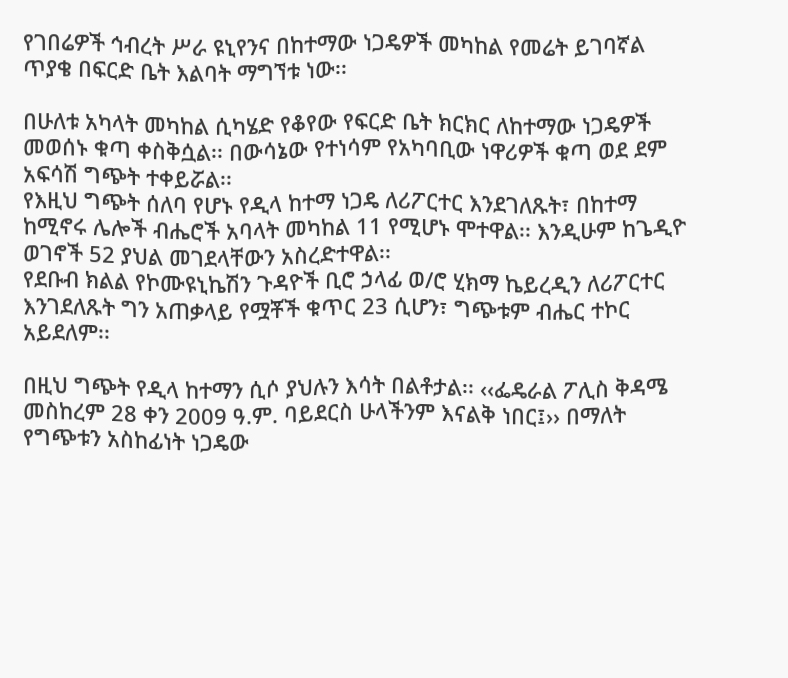የገበሬዎች ኅብረት ሥራ ዩኒየንና በከተማው ነጋዴዎች መካከል የመሬት ይገባኛል ጥያቄ በፍርድ ቤት እልባት ማግኘቱ ነው፡፡

በሁለቱ አካላት መካከል ሲካሄድ የቆየው የፍርድ ቤት ክርክር ለከተማው ነጋዴዎች መወሰኑ ቁጣ ቀስቅሷል፡፡ በውሳኔው የተነሳም የአካባቢው ነዋሪዎች ቁጣ ወደ ደም አፍሳሽ ግጭት ተቀይሯል፡፡
የእዚህ ግጭት ሰለባ የሆኑ የዲላ ከተማ ነጋዴ ለሪፖርተር እንደገለጹት፣ በከተማ ከሚኖሩ ሌሎች ብሔሮች አባላት መካከል 11 የሚሆኑ ሞተዋል፡፡ እንዲሁም ከጌዲዮ ወገኖች 52 ያህል መገደላቸውን አስረድተዋል፡፡
የደቡብ ክልል የኮሙዩኒኬሽን ጉዳዮች ቢሮ ኃላፊ ወ/ሮ ሂክማ ኬይረዲን ለሪፖርተር እንገደለጹት ግን አጠቃላይ የሟቾች ቁጥር 23 ሲሆን፣ ግጭቱም ብሔር ተኮር አይደለም፡፡

በዚህ ግጭት የዲላ ከተማን ሲሶ ያህሉን እሳት በልቶታል፡፡ ‹‹ፌዴራል ፖሊስ ቅዳሜ መስከረም 28 ቀን 2009 ዓ.ም. ባይደርስ ሁላችንም እናልቅ ነበር፤›› በማለት የግጭቱን አስከፊነት ነጋዴው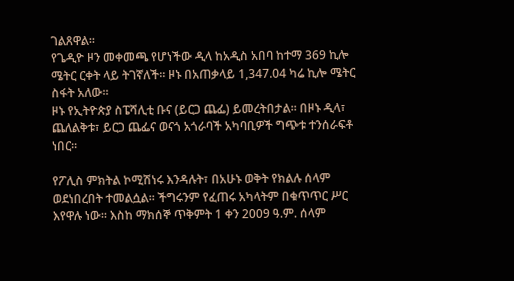ገልጸዋል፡፡
የጌዲዮ ዞን መቀመጫ የሆነችው ዲላ ከአዲስ አበባ ከተማ 369 ኪሎ ሜትር ርቀት ላይ ትገኛለች፡፡ ዞኑ በአጠቃላይ 1,347.04 ካሬ ኪሎ ሜትር ስፋት አለው፡፡
ዞኑ የኢትዮጵያ ስፔሻሊቲ ቡና (ይርጋ ጨፌ) ይመረትበታል፡፡ በዞኑ ዲላ፣ ጨለልቅቱ፣ ይርጋ ጨፌና ወናጎ አጎራባች አካባቢዎች ግጭቱ ተንሰራፍቶ ነበር፡፡

የፖሊስ ምክትል ኮሚሽነሩ እንዳሉት፣ በአሁኑ ወቅት የክልሉ ሰላም ወደነበረበት ተመልሷል፡፡ ችግሩንም የፈጠሩ አካላትም በቁጥጥር ሥር እየዋሉ ነው፡፡ እስከ ማክሰኞ ጥቅምት 1 ቀን 2009 ዓ.ም. ሰላም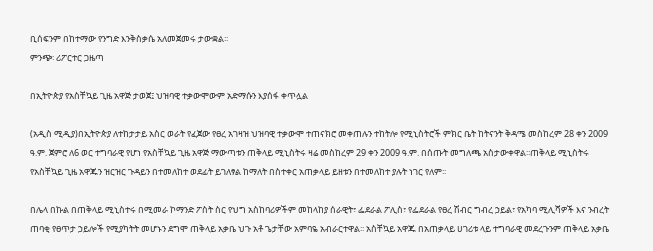ቢሰፍንም በከተማው የንግድ እንቅስቃሴ አለመጀመሩ ታውቋል፡፡
ምንጭ፡ ሪፖርተር ጋዜጣ

በኢትዮጵያ የአስቸኳይ ጊዜ አዋጅ ታወጀ፤ ህዝባዊ ተቃውሞውም አድማሱን እያሰፋ ቀጥሏል

(አዲስ ሚዲያ)በኢትዮጵያ ለተከታታይ አስር ወራት የፈጀው የፀረ አገዛዝ ህዝባዊ ተቃውሞ ተጠናክሮ መቀጠሉን ተከትሎ የሚኒስትሮች ምክር ቤት ከትናንት ቅዳሜ መስከረም 28 ቀን 2009 ዓ.ም. ጀምሮ ለ6 ወር ተግባራዊ የሆነ የአስቸኳይ ጊዜ አዋጅ ማውጣቱን ጠቅላይ ሚኒስትሩ ዛሬ መስከረም 29 ቀን 2009 ዓ.ም. በሰጡት መግለጫ አስታውቀዋል፡፡ጠቅላይ ሚኒስትሩ የአስቸኳይ ጊዜ አዋጁን ዝርዝር ጉዳይን በተመለከተ ወደፊት ይገለፃል ከማለት በስተቀር አጠቃላይ ይዘቱን በተመለከተ ያሉት ነገር የለም፡፡

በሌላ በኩል በጠቅላይ ሚኒስተሩ በሚመራ ኮማንድ ፖስት ስር የህግ አስከባሪዎችም መከላከያ ሰራዊት፣ ፌደራል ፖሊስ፣ የፌደራል የፀረ ሽብር ግብረ ኃይል፣ የአካባ ሚሊሻዎች እና ንብረት ጠባቂ የፀጥታ ኃይሎች የሚያካትት መሆኑን ደግሞ ጠቅላይ አቃቤ ህጉ አቶ ጌታቸው አምባዬ አብራርተዋል፡፡ አስቸኳይ አዋጁ በአጠቃላይ ሀገሪቱ ላይ ተግባራዊ መደረጉንም ጠቅላይ አቃቤ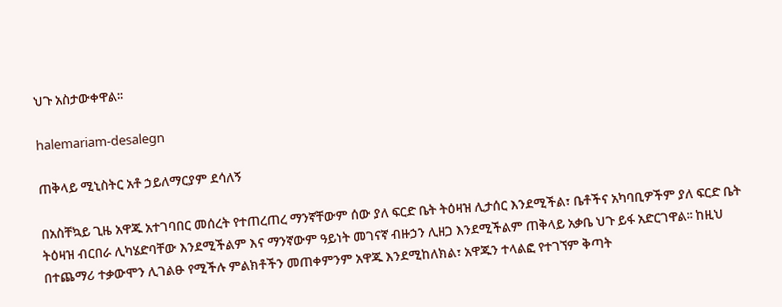ህጉ አስታውቀዋል፡፡

halemariam-desalegn

ጠቅላይ ሚኒስትር አቶ ኃይለማርያም ደሳለኝ

በአስቸኳይ ጊዜ አዋጁ አተገባበር መሰረት የተጠረጠረ ማንኛቸውም ሰው ያለ ፍርድ ቤት ትዕዛዝ ሊታሰር እንደሚችል፣ ቤቶችና አካባቢዎችም ያለ ፍርድ ቤት ትዕዛዝ ብርበራ ሊካሄድባቸው እንደሚችልም እና ማንኛውም ዓይነት መገናኛ ብዙኃን ሊዘጋ እንደሚችልም ጠቅላይ አቃቤ ህጉ ይፋ አድርገዋል፡፡ ከዚህ በተጨማሪ ተቃውሞን ሊገልፁ የሚችሉ ምልክቶችን መጠቀምንም አዋጁ እንደሚከለክል፣ አዋጁን ተላልፎ የተገኘም ቅጣት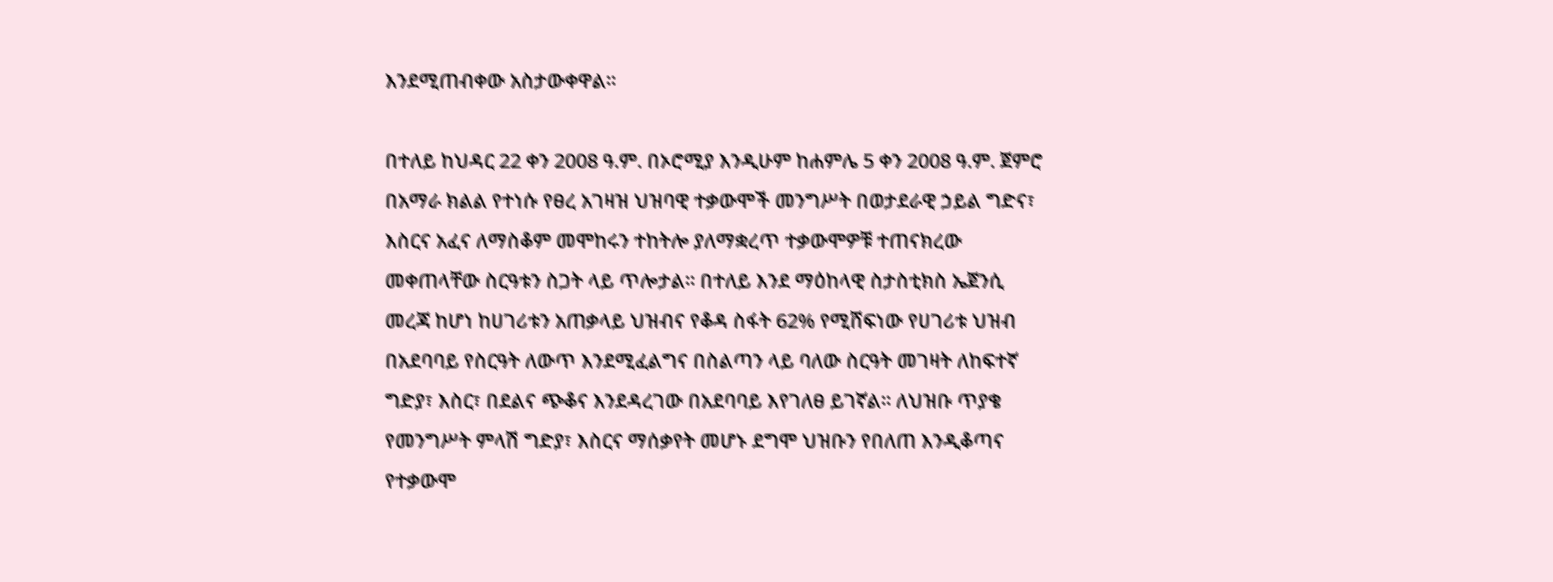እንደሚጠብቀው አስታውቀዋል፡፡

በተለይ ከህዳር 22 ቀን 2008 ዓ.ም. በኦሮሚያ እንዲሁም ከሐምሌ 5 ቀን 2008 ዓ.ም. ጀምሮ በአማራ ክልል የተነሱ የፀረ አገዛዝ ህዝባዊ ተቃውሞች መንግሥት በወታደራዊ ኃይል ግድና፣ እስርና አፈና ለማስቆም መሞከሩን ተከትሎ ያለማቋረጥ ተቃውሞዎቹ ተጠናክረው መቀጠላቸው ስርዓቱን ስጋት ላይ ጥሎታል፡፡ በተለይ እንደ ማዕከላዊ ስታስቲክስ ኤጀንሲ መረጃ ከሆነ ከሀገሪቱን አጠቃላይ ህዝብና የቆዳ ስፋት 62% የሚሸፍነው የሀገሪቱ ህዝብ በአደባባይ የስርዓት ለውጥ እንደሚፈልግና በስልጣን ላይ ባለው ስርዓት መገዛት ለከፍተኛ ግድያ፣ እስር፣ በደልና ጭቆና እንደዳረገው በአደባባይ እየገለፀ ይገኛል፡፡ ለህዝቡ ጥያቄ የመንግሥት ምላሽ ግድያ፣ እስርና ማሰቃየት መሆኑ ደግሞ ህዝቡን የበለጠ እንዲቆጣና የተቃውሞ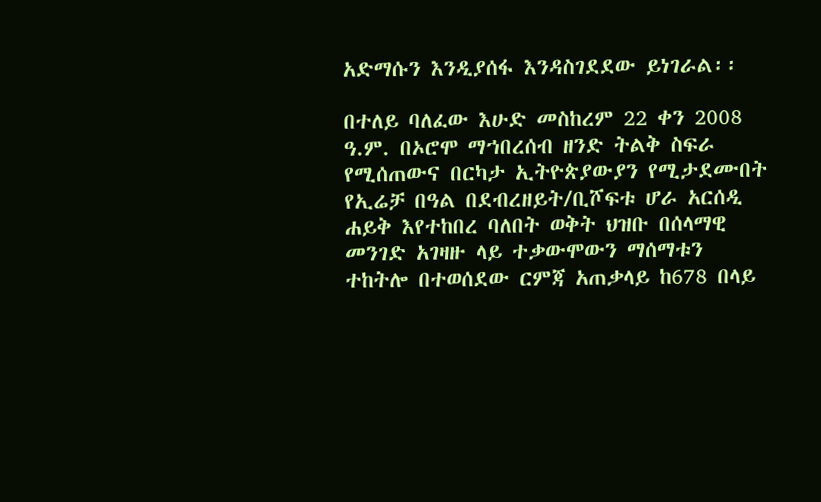አድማሱን እንዲያሰፋ እንዳስገደደው ይነገራል፡፡

በተለይ ባለፈው እሁድ መስከረም 22 ቀን 2008 ዓ.ም. በኦሮሞ ማኀበረሰብ ዘንድ ትልቅ ስፍራ የሚሰጠውና በርካታ ኢትዮጵያውያን የሚታደሙበት የኢሬቻ በዓል በደብረዘይት/ቢሾፍቱ ሆራ አርሰዲ ሐይቅ እየተከበረ ባለበት ወቅት ህዝቡ በሰላማዊ መንገድ አገዛዙ ላይ ተቃውሞውን ማሰማቱን ተከትሎ በተወሰደው ርምጃ አጠቃላይ ከ678 በላይ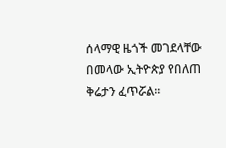ሰላማዊ ዜጎች መገደላቸው በመላው ኢትዮጵያ የበለጠ ቅሬታን ፈጥሯል፡፡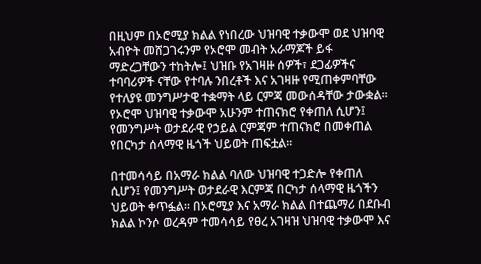በዚህም በኦሮሚያ ክልል የነበረው ህዝባዊ ተቃውሞ ወደ ህዝባዊ አብዮት መሸጋገሩንም የኦሮሞ መብት አራማጆች ይፋ ማድረጋቸውን ተከትሎ፤ ህዝቡ የአገዛዙ ሰዎች፣ ደጋፊዎችና ተባባሪዎች ናቸው የተባሉ ንበረቶች እና አገዛዙ የሚጠቀምባቸው የተለያዩ መንግሥታዊ ተቋማት ላይ ርምጃ መውሰዳቸው ታውቋል፡፡ የኦሮሞ ህዝባዊ ተቃውሞ አሁንም ተጠናክሮ የቀጠለ ሲሆን፤ የመንግሥት ወታደራዊ የኃይል ርምጃም ተጠናክሮ በመቀጠል የበርካታ ሰላማዊ ዜጎች ህይወት ጠፍቷል፡፡

በተመሳሳይ በአማራ ክልል ባለው ህዝባዊ ተጋድሎ የቀጠለ ሲሆን፤ የመንግሥት ወታደራዊ እርምጃ በርካታ ሰላማዊ ዜጎችን ህይወት ቀጥፏል፡፡ በኦሮሚያ እና አማራ ክልል በተጨማሪ በደቡብ ክልል ኮንሶ ወረዳም ተመሳሳይ የፀረ አገዛዝ ህዝባዊ ተቃውሞ እና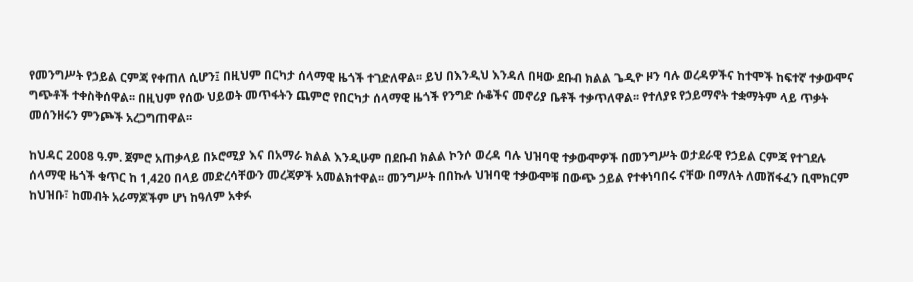የመንግሥት የኃይል ርምጃ የቀጠለ ሲሆን፤ በዚህም በርካታ ሰላማዊ ዜጎች ተገድለዋል፡፡ ይህ በእንዲህ እንዳለ በዛው ደቡብ ክልል ጌዲዮ ዞን ባሉ ወረዳዎችና ከተሞች ከፍተኛ ተቃውሞና ግጭቶች ተቀስቅሰዋል፡፡ በዚህም የሰው ህይወት መጥፋትን ጨምሮ የበርካታ ሰላማዊ ዜጎች የንግድ ሱቆችና መኖሪያ ቤቶች ተቃጥለዋል፡፡ የተለያዩ የኃይማኖት ተቋማትም ላይ ጥቃት መሰንዘሩን ምንጮች አረጋግጠዋል፡፡

ከህዳር 2008 ዓ.ም. ጀምሮ አጠቃላይ በኦሮሚያ እና በአማራ ክልል እንዲሁም በደቡብ ክልል ኮንሶ ወረዳ ባሉ ህዝባዊ ተቃውሞዎች በመንግሥት ወታደራዊ የኃይል ርምጃ የተገደሉ ሰላማዊ ዜጎች ቁጥር ከ 1,420 በላይ መድረሳቸውን መረጃዎች አመልክተዋል፡፡ መንግሥት በበኩሉ ህዝባዊ ተቃውሞቹ በውጭ ኃይል የተቀነባበሩ ናቸው በማለት ለመሸፋፈን ቢሞክርም ከህዝቡ፣ ከመብት አራማጆችም ሆነ ከዓለም አቀፉ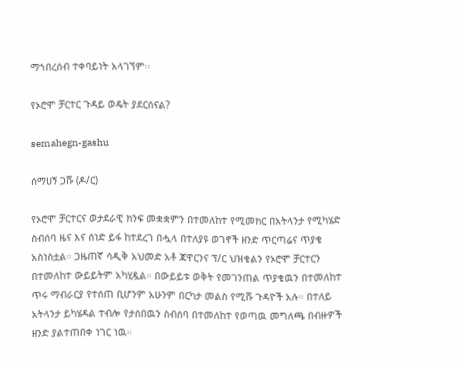ማኀበረሰብ ተቀባይነት አላገኘም፡፡

የኦሮሞ ቻርተር ጉዳይ ወዴት ያደርሰናል?

semahegn-gashu

ሰማሀኝ ጋሹ (ዶ/ር)

የኦሮሞ ቻርተርና ወታደራዊ ክንፍ መቋቋምን በተመለከተ የሚመክር በአትላንታ የሚካሄድ ስብሰባ ዜና እና ሰነድ ይፋ ከተደረገ በሗላ በተለያዩ ወገኖች ዘንድ ጥርጣሬና ጥያቄ አስነስቷል። ጋዜጠኛ ሳዲቅ አህመድ አቶ ጃዋርንና ፕ/ር ህዝቄልን የኦሮሞ ቻርተርን በተመለከተ ውይይትም አካሂዷል። በውይይቱ ወቅት የመገንጠል ጥያቄዉን በተመለከተ ጥሩ ማብራርያ የተሰጠ ቢሆንም አሁንም በርካታ መልስ የሚሹ ጉዳዮች አሉ። በተለይ አትላንታ ይካሄዳል ተብሎ የታሰበዉን ስብሰባ በተመለከተ የወጣዉ መግለጫ በብዙዎች ዘንድ ያልተጠበቀ ነገር ነዉ።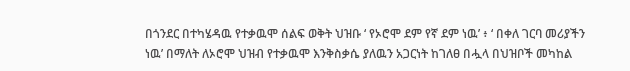በጎንደር በተካሄዳዉ የተቃዉሞ ሰልፍ ወቅት ህዝቡ ‘ የኦሮሞ ደም የኛ ደም ነዉ’ ፥ ‘ በቀለ ገርባ መሪያችን ነዉ’ በማለት ለኦሮሞ ህዝብ የተቃዉሞ እንቅስቃሴ ያለዉን አጋርነት ከገለፀ በሗላ በህዝቦች መካከል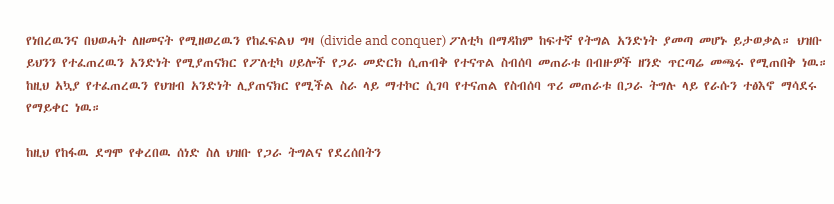የነበረዉንና በህወሓት ለዘመናት የሚዘወረዉን የከፈፍልህ ግዛ (divide and conquer) ፖለቲካ በማዳከም ከፍተኛ የትግል አንድነት ያመጣ መሆኑ ይታወቃል። ህዝቡ ይህንን የተፈጠረዉን አንድነት የሚያጠናክር የፖለቲካ ሀይሎች የጋራ መድርክ ሲጠብቅ የተናጥል ስብሰባ መጠራቱ በብዙዎች ዘንድ ጥርጣሬ መጫሩ የሚጠበቅ ነዉ። ከዚህ አኳያ የተፈጠረዉን የህዝብ አንድነት ሊያጠናክር የሚችል ስራ ላይ ማተኮር ሲገባ የተናጠል የስብሰባ ጥሪ መጠራቱ በጋራ ትግሉ ላይ የራሱን ተፅእኖ ማሳደሩ የማይቀር ነዉ።

ከዚህ የከፋዉ ደግሞ የቀረበዉ ሰነድ ስለ ህዝቡ የጋራ ትግልና የደረሰበትን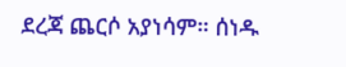ደረጃ ጨርሶ አያነሳም። ሰነዱ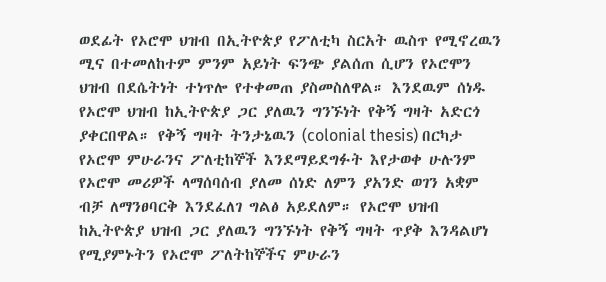ወደፊት የኦሮሞ ህዝብ በኢትዮጵያ የፖለቲካ ስርአት ዉስጥ የሚኖረዉን ሚና በተመለከተም ምንም አይነት ፍንጭ ያልሰጠ ሲሆን የኦሮሞን ህዝብ በደሴትነት ተነጥሎ የተቀመጠ ያስመስለዋል። እንደዉም ሰነዱ የኦሮሞ ህዝብ ከኢትዮጵያ ጋር ያለዉን ግንኙነት የቅኝ ግዛት አድርጎ ያቀርበዋል። የቅኝ ግዛት ትንታኔዉን (colonial thesis) በርካታ የኦሮሞ ምሁራንና ፖለቲከኞች እንደማይደግፉት እየታወቀ ሁሉንም የኦሮሞ መሪዎች ላማሰባሰብ ያለመ ሰነድ ለምን ያአንድ ወገን አቋም ብቻ ለማንፀባርቅ እንደፈለገ ግልፅ አይደለም። የኦሮሞ ህዝብ ከኢትዮጵያ ህዝብ ጋር ያለዉን ግንኙነት የቅኝ ግዛት ጥያቅ እንዳልሆነ የሚያምኑትን የኦሮሞ ፖለትከኞችና ምሁራን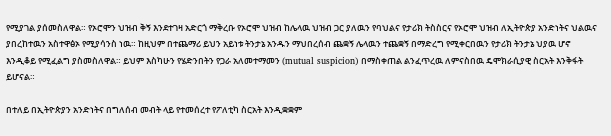የሚያገል ያሰመስለዋል። የኦሮሞን ህዝብ ቅኝ እንደተገዛ አድርጎ ማቅረቡ የኦሮሞ ህዝብ ከሌላዉ ህዝብ ጋር ያለዉን የባህልና የታሪክ ትስስርና የኦሮሞ ህዝብ ለኢትዮጵያ አንድነትና ህልዉና ያበረከተዉን አስተዋፅኦ የሚያሳንስ ነዉ። ከዚህም በተጨማሪ ይህን አይነቱ ትንታኔ አንዱን ማህበረሰብ ጨቋኝ ሌላዉን ተጨቋኝ በማድረግ የሚቀርበዉን የታሪክ ትንታኔ ህያዉ ሆኖ እንዲቆይ የሚፈልግ ያስመስለዋል። ይህም እስካሁን የሄድንበትን የጋራ አለመተማመን (mutual suspicion) በማስቀጠል ልንፈጥረዉ ለምናስበዉ ዴሞክራሲያዊ ስርአት እንቅፋት ይሆናል።

በተለይ በኢትዮጵያን አንድነትና በግለሰብ መብት ላይ የተመሰረተ የፖለቲካ ስርአት እንዲቋቋም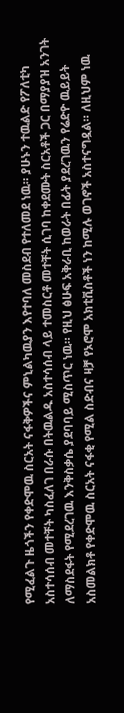የሚፈልጉ ዜጎችን የቀድሞዉ ስርአት ናፋቅዎችና ምኒልካዉያን እየተባለ መስደብ የተለመደ ነዉ። ያሁኑን ተዉልድ የፖለቲካ አስተሳሰብ መተቸት ካስፈለገ በራሱ በትዉልዱ አስተሳሰብ ላይ ተመስርቶ መተቸት ሲገባ ከቀደሙት ስርአቶች ጋር በማያያዝ አንገት ለማስደፋት የሚደረገዉ እንቅስቃሴ ያደባባይ ሚስጥር ነዉ። የዚህ ፅሁፍ አቅራቢ ከወራት በፊት ያደረገዉን የሬድዮ ዉይይት አስመልክቶ የቀድሞዉ ስርአት ናፋቂ የሚል ስድብና ዛቻ የኦሮሞ አክቲቪስቶች ነን ከሚሉ ወገኖች አስተናግዷል። ለዚህም ነዉ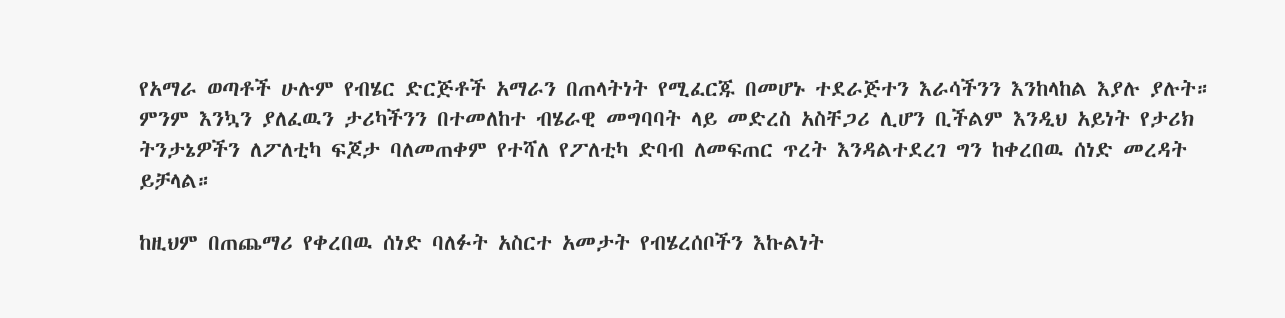የአማራ ወጣቶች ሁሉም የብሄር ድርጅቶች አማራን በጠላትነት የሚፈርጁ በመሆኑ ተደራጅተን እራሳችንን እንከላከል እያሉ ያሉት። ምንም እንኳን ያለፈዉን ታሪካችንን በተመለከተ ብሄራዊ መግባባት ላይ መድረስ አስቸጋሪ ሊሆን ቢችልም እንዲህ አይነት የታሪክ ትንታኔዎችን ለፖለቲካ ፍጆታ ባለመጠቀም የተሻለ የፖለቲካ ድባብ ለመፍጠር ጥረት እንዳልተደረገ ግን ከቀረበዉ ሰነድ መረዳት ይቻላል።

ከዚህም በጠጨማሪ የቀረበዉ ሰነድ ባለፉት አስርተ አመታት የብሄረሰቦችን እኩልነት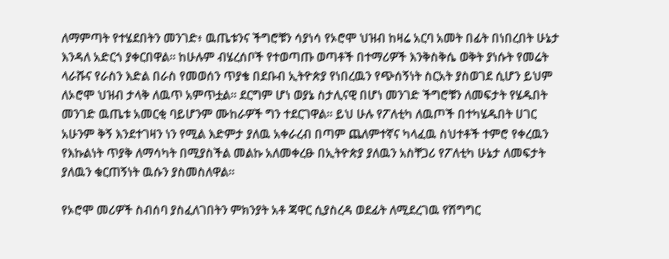ለማምጣት የተሄደበትን መንገድ፥ ዉጤቱንና ችግሮቹን ሳያነሳ የኦሮሞ ህዝብ ከዛሬ አርባ አመት በፊት በነበረበት ሁኔታ እንዳለ አድርጎ ያቀርበዋል። ከሁሉም ብሄረሰቦች የተወጣጡ ወጣቶች በተማሪዎች እንቅስቅሴ ወቅት ያነሱት የመሬት ላራሹና የራስን እድል በራስ የመወሰን ጥያቄ በደቡብ ኢትዮጵያ የነበረዉን የጭሰኝነት ስርአት ያስወገደ ሲሆን ይህም ለኦሮሞ ህዝብ ታላቅ ለዉጥ አምጥቷል። ደርግም ሆነ ወያኔ ስታሊናዊ በሆነ መንገድ ችግሮቹን ለመፍታት የሄዱበት መንገድ ዉጤቱ አመርቂ ባይሆንም ሙከራዎች ግን ተደርገዋል። ይህ ሁሉ የፖለቲካ ለዉጦች በተካሄዱበት ሀገር አሁንም ቅኝ እንደተገዛን ነን የሚል እድምታ ያለዉ አቀራረብ በጣም ጨለምተኛና ካላፈዉ ስህተቶች ተምሮ የቀረዉን የእኩልነት ጥያቅ ለማሳካት በሚያስችል መልኩ አለመቀረፁ በኢትዮጵያ ያለዉን አስቸጋሪ የፖለቲካ ሁኔታ ለመፍታት ያለዉን ቁርጠኝነት ዉሱን ያስመስለዋል።

የኦሮሞ መሪዎች ስብሰባ ያስፈለገበትን ምክንያት አቶ ጃዋር ሲያስረዳ ወደፊት ለሚደረገዉ የሽግግር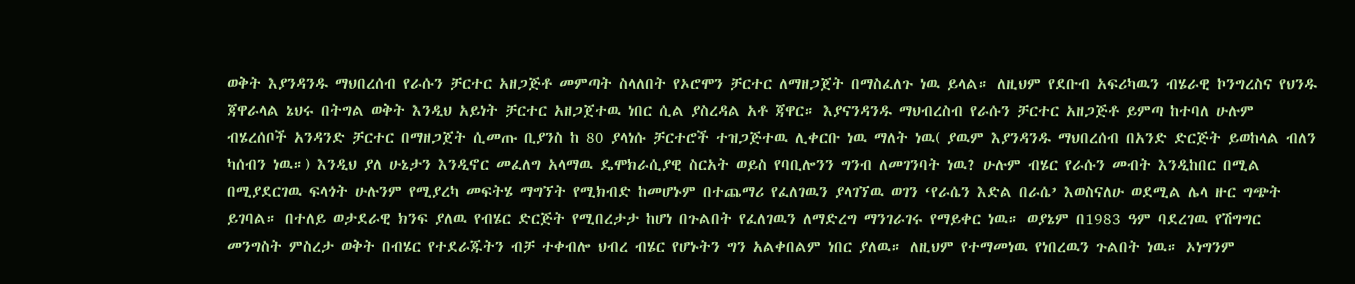ወቅት እያንዳንዱ ማህበረሰብ የራሱን ቻርተር አዘጋጅቶ መምጣት ስላለበት የኦሮሞን ቻርተር ለማዘጋጀት በማስፈለጉ ነዉ ይላል። ለዚህም የደቡብ አፍሪካዉን ብሄራዊ ኮንግረስና የህንዱ ጃዋራላል ኔህሩ በትግል ወቅት እንዲህ አይነት ቻርተር አዘጋጀተዉ ነበር ሲል ያስረዳል አቶ ጃዋር። እያናንዳንዱ ማህብረስብ የራሱን ቻርተር አዘጋጅቶ ይምጣ ከተባለ ሁሉም ብሄረሰቦች አንዳንድ ቻርተር በማዘጋጀት ሲመጡ ቢያንስ ከ 80 ያላነሱ ቻርተሮች ተዝጋጅተዉ ሊቀርቡ ነዉ ማለት ነዉ( ያዉም እያንዳንዱ ማህበረሰብ በአንድ ድርጅት ይወከላል ብለን ካሰብን ነዉ።) እንዲህ ያለ ሁኔታን እንዲኖር መፈለግ አላማዉ ዴሞክራሲያዊ ስርአት ወይስ የባቢሎንን ግንብ ለመገንባት ነዉ? ሁሉም ብሄር የራሱን መብት እንዲከበር በሚል በሚያደርገዉ ፍላጎት ሁሉንም የሚያረካ መፍትሄ ማግኘት የሚክብድ ከመሆኑም በተጨማሪ የፈለገዉን ያላገኘዉ ወገን ‘የራሴን እድል በራሴ’ እወስናለሁ ወደሚል ሌላ ዙር ግጭት ይገባል። በተለይ ወታደራዊ ክንፍ ያለዉ የብሄር ድርጅት የሚበረታታ ከሆነ በጉልበት የፈለገዉን ለማድረግ ማንገራገሩ የማይቀር ነዉ። ወያኔም በ1983 ዓም ባደረገዉ የሽግግር መንግስት ምስረታ ወቅት በብሄር የተደራጁትን ብቻ ተቀብሎ ህብረ ብሄር የሆኑትን ግን አልቀበልም ነበር ያለዉ። ለዚህም የተማመነዉ የነበረዉን ጉልበት ነዉ። ኦነግንም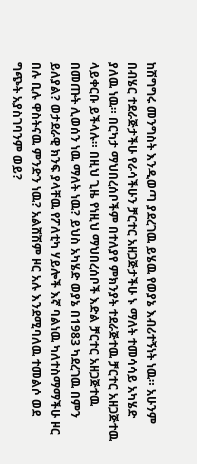ከሽግግሩ መንግስት እንዲወጣ ያደረገዉ ይሄዉ የወያኔ እብሪተኝነት ነዉ። አሁንም በብሄር ተደራጅታችሁ የራሳችሁን ቻርተር አዘጋጅታችሁ ኑ ማለት ተመሳሳይ አካሄድ ያለዉ ነዉ። በርካታ ማህበረሰቦችም በተለያየ ምክንያት ተደራጅተዉ ቻርተር አዘጋጅተዉ ላይቀርቡ ይችላሉ። በዚህ ጊዜ የነዚህ ማህበረሰቦች እድል ቻርተር አዘጋጅተዉ በመጡት ሊወሰን ነዉ ማለት ነዉ? ይህስ አካሄድ ወያኔ በ1983 ካደረገዉ በምን ይለያል? ወታደራዊ ክንፍ ያላቸዉ የፖለቲካ ሃይሎች እኛ ባልነዉ ካለተስማማችሁ ዞር በሉ ቢሉ ዋስትናዉ ምንድን ነዉ? አልሸሽም ዞር አሉ እንደሚባለዉ ተመልሶ ወደ ግጭት አያስገባንም ወይ?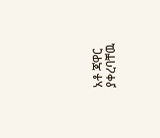አቶ ጃዋር ያቀረባቸዉ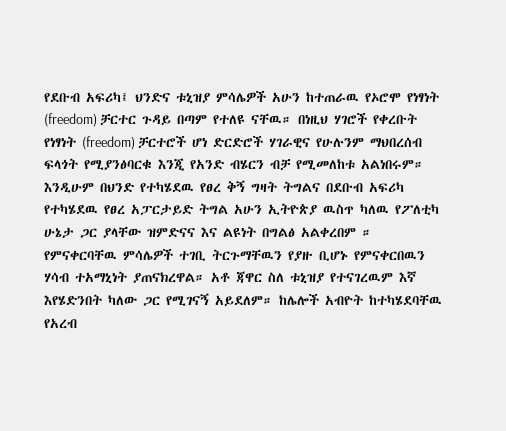የደቡብ አፍሪካ፤ ህንድና ቱኒዝያ ምሳሌዎች አሁን ከተጠራዉ የኦሮሞ የነፃነት (freedom) ቻርተር ጉዳይ በጣም የተለዩ ናቸዉ። በነዚህ ሃገሮች የቀረቡት የነፃነት (freedom) ቻርተሮች ሆነ ድርድሮች ሃገራዊና የሁሉንም ማህበረሰብ ፍላጎት የሚያንፅባርቁ እንጂ የአንድ ብሄርን ብቻ የሚመለከቱ አልነበሩም። እንዲሁም በህንድ የተካሄደዉ የፀረ ቅኝ ግዛት ትግልና በደቡብ አፍሪካ የተካሄደዉ የፀረ አፓርታይድ ትግል አሁን ኢትዮጵያ ዉስጥ ካለዉ የፖለቲካ ሁኔታ ጋር ያላቸው ዝምድናና እና ልዩነት በግልፅ አልቀረበም ። የምናቀርባቸዉ ምሳሌዎች ተገቢ ትርጉማቸዉን የያዙ ቢሆኑ የምናቀርበዉን ሃሳብ ተአማኒነት ያጠናክረዋል። አቶ ጃዋር ስለ ቱኒዝያ የተናገረዉም እኛ እየሄድንበት ካለው ጋር የሚገናኝ አይደለም። ከሌሎች አብዮት ከተካሄደባቸዉ የአረብ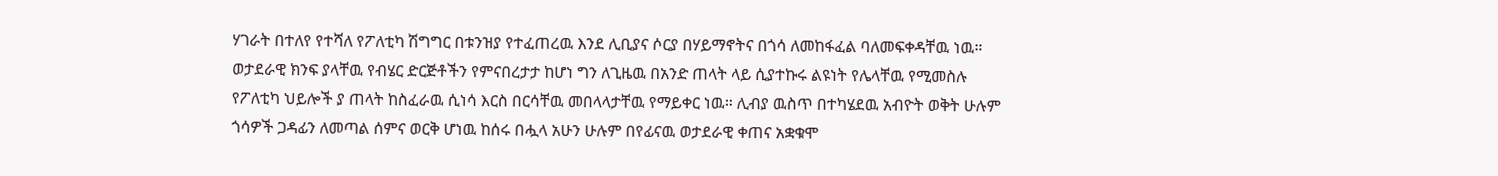ሃገራት በተለየ የተሻለ የፖለቲካ ሽግግር በቱንዝያ የተፈጠረዉ እንደ ሊቢያና ሶርያ በሃይማኖትና በጎሳ ለመከፋፈል ባለመፍቀዳቸዉ ነዉ። ወታደራዊ ክንፍ ያላቸዉ የብሄር ድርጅቶችን የምናበረታታ ከሆነ ግን ለጊዜዉ በአንድ ጠላት ላይ ሲያተኩሩ ልዩነት የሌላቸዉ የሚመስሉ የፖለቲካ ህይሎች ያ ጠላት ከስፈራዉ ሲነሳ እርስ በርሳቸዉ መበላላታቸዉ የማይቀር ነዉ። ሊብያ ዉስጥ በተካሄደዉ አብዮት ወቅት ሁሉም ጎሳዎች ጋዳፊን ለመጣል ሰምና ወርቅ ሆነዉ ከሰሩ በሗላ አሁን ሁሉም በየፊናዉ ወታደራዊ ቀጠና አቋቁሞ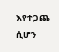እየተጋጨ ሲሆን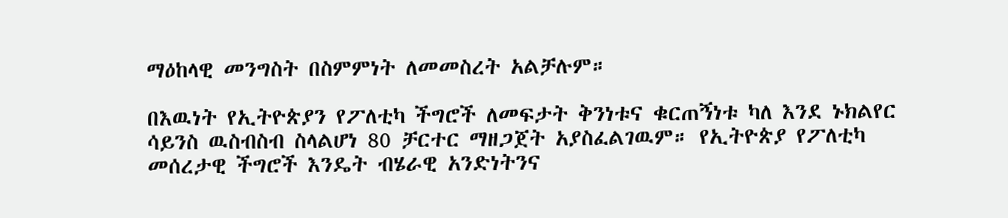ማዕከላዊ መንግስት በስምምነት ለመመስረት አልቻሉም።

በእዉነት የኢትዮጵያን የፖለቲካ ችግሮች ለመፍታት ቅንነቱና ቁርጠኝነቱ ካለ እንደ ኑክልየር ሳይንስ ዉስብስብ ስላልሆነ 80 ቻርተር ማዘጋጀት አያስፈልገዉም። የኢትዮጵያ የፖለቲካ መሰረታዊ ችግሮች እንዴት ብሄራዊ አንድነትንና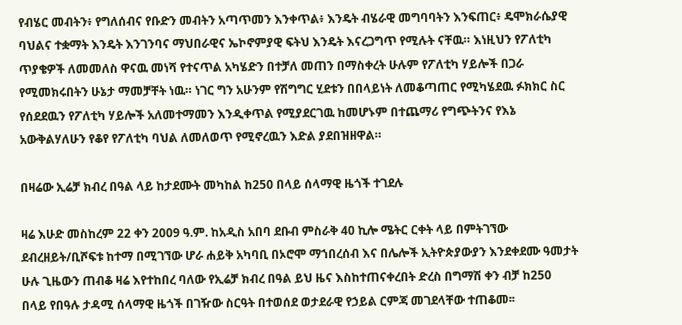የብሄር መብትን፥ የግለሰብና የቡድን መብትን አጣጥመን እንቀጥል፥ እንዴት ብሄራዊ መግባባትን እንፍጠር፥ ዴሞክራሴያዊ ባህልና ተቋማት እንዴት እንገንባና ማህበራዊና ኤኮኖምያዊ ፍትህ እንዴት እናረጋግጥ የሚሉት ናቸዉ። እነዚህን የፖለቲካ ጥያቄዎች ለመመለስ ዋናዉ መነሻ የተናጥል አካሄድን በተቻለ መጠን በማስቀረት ሁሉም የፖለቲካ ሃይሎች በጋራ የሚመክሩበትን ሁኔታ ማመቻቸት ነዉ። ነገር ግን አሁንም የሽግግር ሂደቱን በበላይነት ለመቆጣጠር የሚካሄደዉ ፉክክር ስር የሰደደዉን የፖለቲካ ሃይሎች አለመተማመን እንዲቀጥል የሚያደርገዉ ከመሆኑም በተጨማሪ የግጭትንና የእኔ አውቅልሃለሁን የቆየ የፖለቲካ ባህል ለመለወጥ የሚኖረዉን እድል ያደበዝዘዋል።

በዛሬው ኢሬቻ ክብረ በዓል ላይ ከታደሙት መካከል ከ250 በላይ ሰላማዊ ዜጎች ተገደሉ

ዛሬ እሁድ መስከረም 22 ቀን 2009 ዓ.ም. ከአዲስ አበባ ደቡብ ምስራቅ 40 ኪሎ ሜትር ርቀት ላይ በምትገኘው ደብረዘይት/ቢሾፍቱ ከተማ በሚገኘው ሆራ ሐይቅ አካባቢ በኦሮሞ ማኀበረሰብ እና በሌሎች ኢትዮጵያውያን እንደቀደሙ ዓመታት ሁሉ ጊዜውን ጠብቆ ዛሬ እየተከበረ ባለው የኢሬቻ ክብረ በዓል ይህ ዜና እስከተጠናቀረበት ድረስ በግማሽ ቀን ብቻ ከ250 በላይ የበዓሉ ታዳሚ ሰላማዊ ዜጎች በገዥው ስርዓት በተወሰደ ወታደራዊ የኃይል ርምጃ መገደላቸው ተጠቆመ፡፡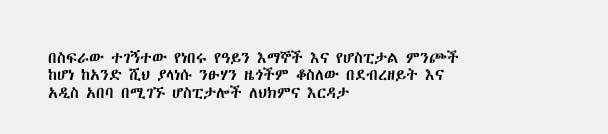በስፍራው ተገኝተው የነበሩ የዓይን እማኞች እና የሆስፒታል ምንጮች ከሆነ ከአንድ ሺህ ያላነሱ ንፁሃን ዜጎችም ቆስለው በደብረዘይት እና አዲስ አበባ በሚገኙ ሆስፒታሎች ለህክምና እርዳታ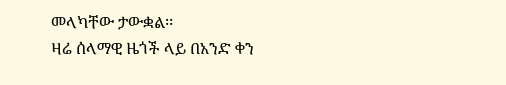መላካቸው ታውቋል፡፡
ዛሬ ሰላማዊ ዜጎች ላይ በአንድ ቀን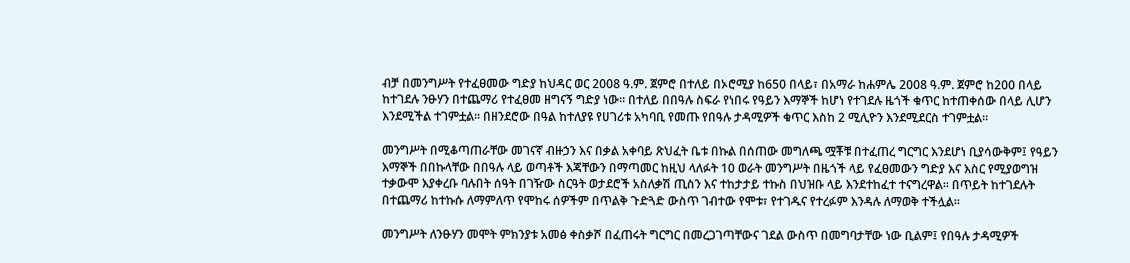ብቻ በመንግሥት የተፈፀመው ግድያ ከህዳር ወር 2008 ዓ.ም. ጀምሮ በተለይ በኦሮሚያ ከ650 በላይ፣ በአማራ ከሐምሌ 2008 ዓ.ም. ጀምሮ ከ200 በላይ ከተገደሉ ንፁሃን በተጨማሪ የተፈፀመ ዘግናኝ ግድያ ነው፡፡ በተለይ በበዓሉ ስፍራ የነበሩ የዓይን እማኞች ከሆነ የተገደሉ ዜጎች ቁጥር ከተጠቀሰው በላይ ሊሆን እንደሚችል ተገምቷል፡፡ በዘንደሮው በዓል ከተለያዩ የሀገሪቱ አካባቢ የመጡ የበዓሉ ታዳሚዎች ቁጥር እስከ 2 ሚሊዮን እንደሚደርስ ተገምቷል፡፡

መንግሥት በሚቆጣጠራቸው መገናኛ ብዙኃን እና በቃል አቀባይ ጽህፈት ቤቱ በኩል በሰጠው መግለጫ ሟቾቹ በተፈጠረ ግርግር እንደሆነ ቢያሳውቅም፤ የዓይን እማኞች በበኩላቸው በበዓሉ ላይ ወጣቶች እጃቸውን በማጣመር ከዚህ ላለፉት 10 ወራት መንግሥት በዜጎች ላይ የፈፀመውን ግድያ እና እስር የሚያወግዝ ተቃውሞ እያቀረቡ ባሉበት ሰዓት በገዥው ስርዓት ወታደሮች አስለቃሽ ጢስን እና ተከታታይ ተኩስ በህዝቡ ላይ እንደተከፈተ ተናግረዋል፡፡ በጥይት ከተገደሉት በተጨማሪ ከተኩሱ ለማምለጥ የሞከሩ ሰዎችም በጥልቅ ጉድጓድ ውስጥ ገብተው የሞቱ፣ የተገዱና የተረፉም እንዳሉ ለማወቅ ተችሏል፡፡

መንግሥት ለንፁሃን መሞት ምክንያቱ አመፅ ቀስቃሾ በፈጠሩት ግርግር በመረጋገጣቸውና ገደል ውስጥ በመግባታቸው ነው ቢልም፤ የበዓሉ ታዳሚዎች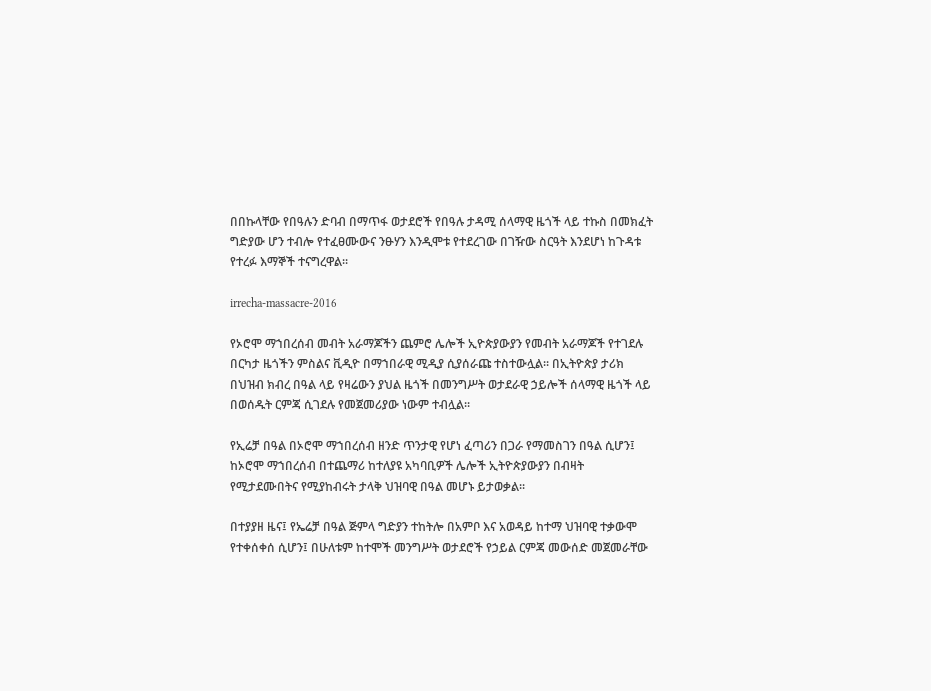በበኩላቸው የበዓሉን ድባብ በማጥፋ ወታደሮች የበዓሉ ታዳሚ ሰላማዊ ዜጎች ላይ ተኩስ በመክፈት ግድያው ሆን ተብሎ የተፈፀሙውና ንፁሃን እንዲሞቱ የተደረገው በገዥው ስርዓት እንደሆነ ከጉዳቱ የተረፉ እማኞች ተናግረዋል፡፡

irrecha-massacre-2016

የኦሮሞ ማኀበረሰብ መብት አራማጆችን ጨምሮ ሌሎች ኢዮጵያውያን የመብት አራማጆች የተገደሉ በርካታ ዜጎችን ምስልና ቪዲዮ በማኀበራዊ ሚዲያ ሲያሰራጩ ተስተውሏል፡፡ በኢትዮጵያ ታሪክ በህዝብ ክብረ በዓል ላይ የዛሬውን ያህል ዜጎች በመንግሥት ወታደራዊ ኃይሎች ሰላማዊ ዜጎች ላይ በወሰዱት ርምጃ ሲገደሉ የመጀመሪያው ነውም ተብሏል፡፡

የኢሬቻ በዓል በኦሮሞ ማኀበረሰብ ዘንድ ጥንታዊ የሆነ ፈጣሪን በጋራ የማመስገን በዓል ሲሆን፤ ከኦሮሞ ማኀበረሰብ በተጨማሪ ከተለያዩ አካባቢዎች ሌሎች ኢትዮጵያውያን በብዛት የሚታደሙበትና የሚያከብሩት ታላቅ ህዝባዊ በዓል መሆኑ ይታወቃል፡፡

በተያያዘ ዜና፤ የኤሬቻ በዓል ጅምላ ግድያን ተከትሎ በአምቦ እና አወዳይ ከተማ ህዝባዊ ተቃውሞ የተቀሰቀሰ ሲሆን፤ በሁለቱም ከተሞች መንግሥት ወታደሮች የኃይል ርምጃ መውሰድ መጀመራቸው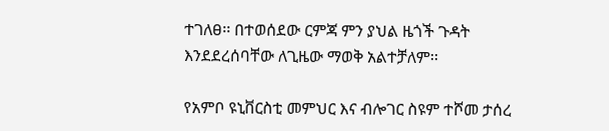ተገለፀ፡፡ በተወሰደው ርምጃ ምን ያህል ዜጎች ጉዳት እንደደረሰባቸው ለጊዜው ማወቅ አልተቻለም፡፡

የአምቦ ዩኒቨርስቲ መምህር እና ብሎገር ስዩም ተሾመ ታሰረ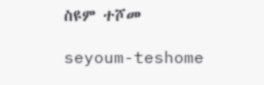ስዩም ተሾመ

seyoum-teshome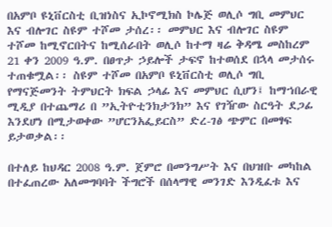በአምቦ ዩኒቨርስቲ ቢዝነስና ኢኮኖሚክስ ኮሌጅ ወሊሶ ግቢ መምህር እና ብሎገር ስዩም ተሾመ ታሰረ፡፡ መምህር እና ብሎገር ስዩም ተሾመ ከሚኖርበትና ከሚሰራበት ወሊሶ ከተማ ዛሬ ቅዳሜ መስከረም 21 ቀን 2009 ዓ.ም. በፀጥታ ኃይሎች ታፍኖ ከተወሰደ በኋላ መታሰሩ ተጠቁሟል፡፡ ስዩም ተሾመ በአምቦ ዩኒቨርስቲ ወሊሶ ግቢ የማናጅመንት ትምህርት ክፍል ኃላፊ እና መምህር ሲሆን፤ ከማኀበራዊ ሚዲያ በተጨማሪ በ ”ኢትዮቲንክታንክ” እና የገዥው ስርዓት ደጋፊ እንደሆነ በሚታወቀው ”ሆርንአፌይርስ” ድረ-ገፅ ጭምር በመፃፍ ይታወቃል፡፡

በተለይ ከህዳር 2008 ዓ.ም. ጀምሮ በመንግሥት እና በህዝቡ መካከል በተፈጠረው አለመግባባት ችግሮች በሰላማዊ መንገድ እንዲፈቱ እና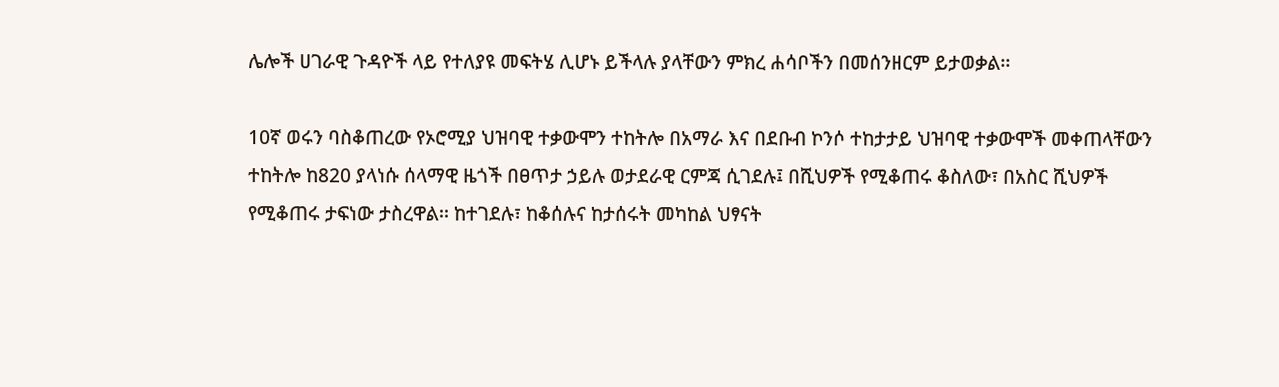ሌሎች ሀገራዊ ጉዳዮች ላይ የተለያዩ መፍትሄ ሊሆኑ ይችላሉ ያላቸውን ምክረ ሐሳቦችን በመሰንዘርም ይታወቃል፡፡

10ኛ ወሩን ባስቆጠረው የኦሮሚያ ህዝባዊ ተቃውሞን ተከትሎ በአማራ እና በደቡብ ኮንሶ ተከታታይ ህዝባዊ ተቃውሞች መቀጠላቸውን ተከትሎ ከ820 ያላነሱ ሰላማዊ ዜጎች በፀጥታ ኃይሉ ወታደራዊ ርምጃ ሲገደሉ፤ በሺህዎች የሚቆጠሩ ቆስለው፣ በአስር ሺህዎች የሚቆጠሩ ታፍነው ታስረዋል፡፡ ከተገደሉ፣ ከቆሰሉና ከታሰሩት መካከል ህፃናት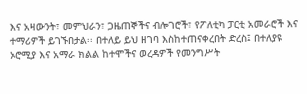እና አዛውንት፣ መምህራን፣ ጋዜጠኞችና ብሎገሮች፣ የፖለቲካ ፓርቲ አመራሮች እና ተማሪዎች ይገኙበታል፡፡ በተለይ ይህ ዘገባ እስከተጠናቀረበት ድረስ፤ በተለያዩ ኦሮሚያ እና አማራ ክልል ከተሞችና ወረዳዎች የመንግሥት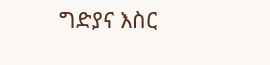ግድያና እስር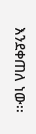እንደቀጠለ ነው፡፡